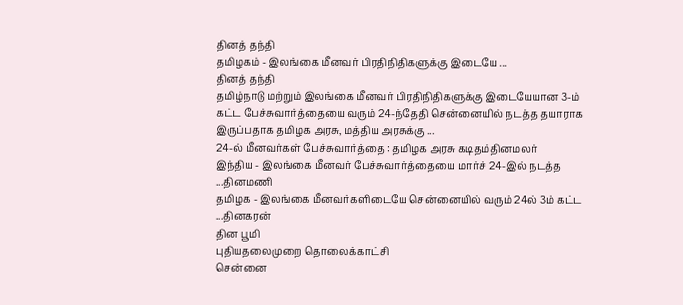தினத் தந்தி
தமிழகம் - இலங்கை மீனவர் பிரதிநிதிகளுக்கு இடையே ...
தினத் தந்தி
தமிழ்நாடு மற்றும் இலங்கை மீனவர் பிரதிநிதிகளுக்கு இடையேயான 3-ம் கட்ட பேச்சுவார்த்தையை வரும் 24-ந்தேதி சென்னையில் நடத்த தயாராக இருப்பதாக தமிழக அரசு, மத்திய அரசுக்கு ...
24-ல் மீனவர்கள் பேச்சுவார்த்தை : தமிழக அரசு கடிதம்தினமலர்
இந்திய - இலங்கை மீனவர் பேச்சுவார்த்தையை மார்ச் 24-இல் நடத்த ...தினமணி
தமிழக - இலங்கை மீனவர்களிடையே சென்னையில் வரும் 24ல் 3ம் கட்ட ...தினகரன்
தின பூமி
புதியதலைமுறை தொலைக்காட்சி
சென்னை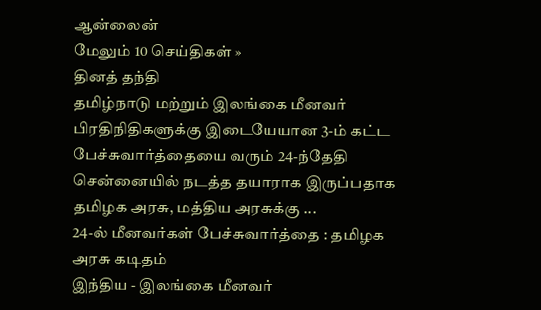ஆன்லைன்
மேலும் 10 செய்திகள் »
தினத் தந்தி
தமிழ்நாடு மற்றும் இலங்கை மீனவர் பிரதிநிதிகளுக்கு இடையேயான 3-ம் கட்ட பேச்சுவார்த்தையை வரும் 24-ந்தேதி சென்னையில் நடத்த தயாராக இருப்பதாக தமிழக அரசு, மத்திய அரசுக்கு ...
24-ல் மீனவர்கள் பேச்சுவார்த்தை : தமிழக அரசு கடிதம்
இந்திய - இலங்கை மீனவர்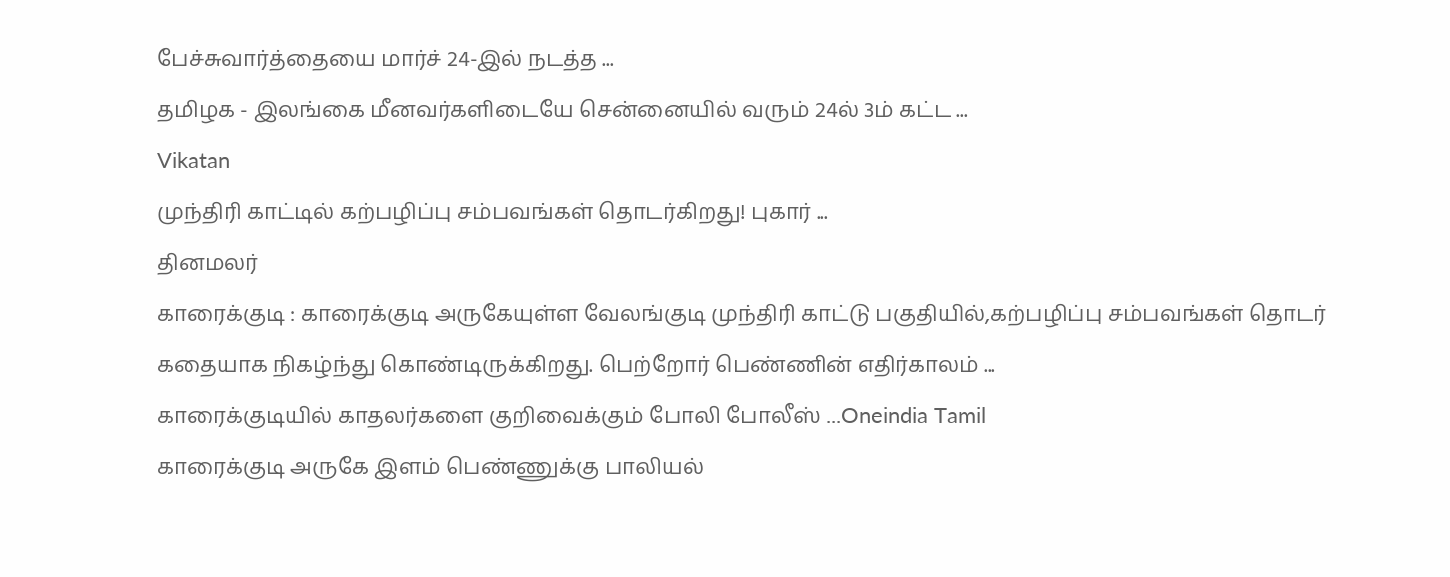பேச்சுவார்த்தையை மார்ச் 24-இல் நடத்த ...
தமிழக - இலங்கை மீனவர்களிடையே சென்னையில் வரும் 24ல் 3ம் கட்ட ...
Vikatan
முந்திரி காட்டில் கற்பழிப்பு சம்பவங்கள் தொடர்கிறது! புகார் ...
தினமலர்
காரைக்குடி : காரைக்குடி அருகேயுள்ள வேலங்குடி முந்திரி காட்டு பகுதியில்,கற்பழிப்பு சம்பவங்கள் தொடர் கதையாக நிகழ்ந்து கொண்டிருக்கிறது. பெற்றோர் பெண்ணின் எதிர்காலம் ...
காரைக்குடியில் காதலர்களை குறிவைக்கும் போலி போலீஸ் ...Oneindia Tamil
காரைக்குடி அருகே இளம் பெண்ணுக்கு பாலியல்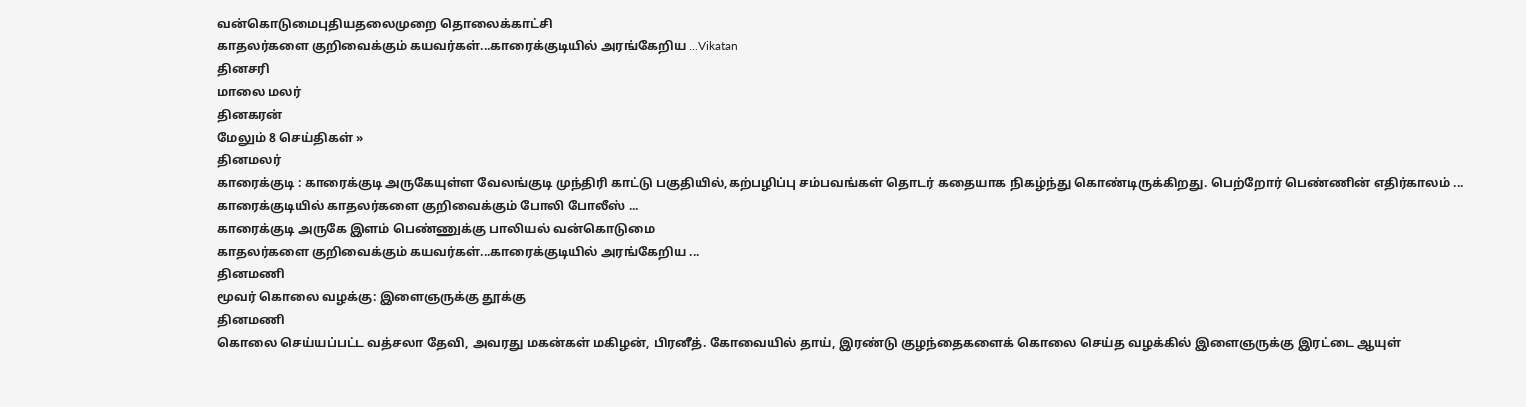வன்கொடுமைபுதியதலைமுறை தொலைக்காட்சி
காதலர்களை குறிவைக்கும் கயவர்கள்...காரைக்குடியில் அரங்கேறிய ...Vikatan
தினசரி
மாலை மலர்
தினகரன்
மேலும் 8 செய்திகள் »
தினமலர்
காரைக்குடி : காரைக்குடி அருகேயுள்ள வேலங்குடி முந்திரி காட்டு பகுதியில்,கற்பழிப்பு சம்பவங்கள் தொடர் கதையாக நிகழ்ந்து கொண்டிருக்கிறது. பெற்றோர் பெண்ணின் எதிர்காலம் ...
காரைக்குடியில் காதலர்களை குறிவைக்கும் போலி போலீஸ் ...
காரைக்குடி அருகே இளம் பெண்ணுக்கு பாலியல் வன்கொடுமை
காதலர்களை குறிவைக்கும் கயவர்கள்...காரைக்குடியில் அரங்கேறிய ...
தினமணி
மூவர் கொலை வழக்கு: இளைஞருக்கு தூக்கு
தினமணி
கொலை செய்யப்பட்ட வத்சலா தேவி, அவரது மகன்கள் மகிழன், பிரனீத். கோவையில் தாய், இரண்டு குழந்தைகளைக் கொலை செய்த வழக்கில் இளைஞருக்கு இரட்டை ஆயுள்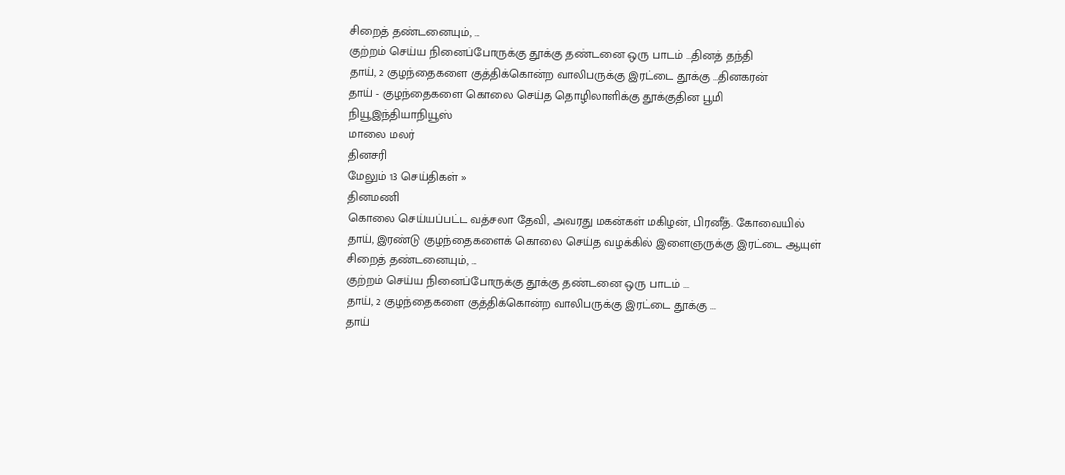சிறைத் தண்டனையும், ...
குற்றம் செய்ய நினைப்போருக்கு தூக்கு தண்டனை ஒரு பாடம் ...தினத் தந்தி
தாய், 2 குழந்தைகளை குத்திக்கொன்ற வாலிபருக்கு இரட்டை தூக்கு ...தினகரன்
தாய் - குழந்தைகளை கொலை செய்த தொழிலாளிக்கு தூக்குதின பூமி
நியூஇந்தியாநியூஸ்
மாலை மலர்
தினசரி
மேலும் 13 செய்திகள் »
தினமணி
கொலை செய்யப்பட்ட வத்சலா தேவி, அவரது மகன்கள் மகிழன், பிரனீத். கோவையில் தாய், இரண்டு குழந்தைகளைக் கொலை செய்த வழக்கில் இளைஞருக்கு இரட்டை ஆயுள் சிறைத் தண்டனையும், ...
குற்றம் செய்ய நினைப்போருக்கு தூக்கு தண்டனை ஒரு பாடம் ...
தாய், 2 குழந்தைகளை குத்திக்கொன்ற வாலிபருக்கு இரட்டை தூக்கு ...
தாய்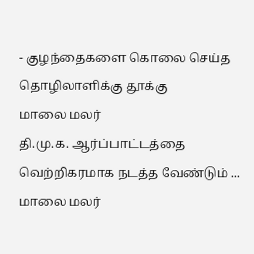- குழந்தைகளை கொலை செய்த தொழிலாளிக்கு தூக்கு
மாலை மலர்
தி.மு.க. ஆர்ப்பாட்டத்தை வெற்றிகரமாக நடத்த வேண்டும் ...
மாலை மலர்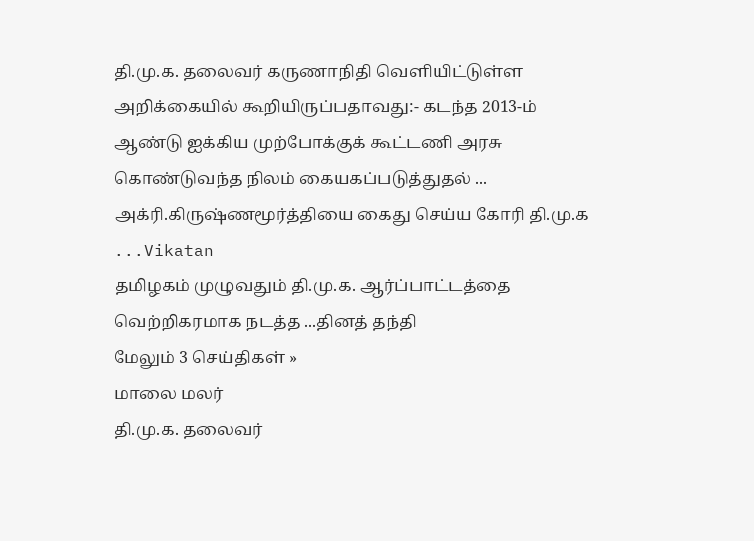தி.மு.க. தலைவர் கருணாநிதி வெளியிட்டுள்ள அறிக்கையில் கூறியிருப்பதாவது:- கடந்த 2013-ம் ஆண்டு ஐக்கிய முற்போக்குக் கூட்டணி அரசு கொண்டுவந்த நிலம் கையகப்படுத்துதல் ...
அக்ரி.கிருஷ்ணமூர்த்தியை கைது செய்ய கோரி தி.மு.க ...Vikatan
தமிழகம் முழுவதும் தி.மு.க. ஆர்ப்பாட்டத்தை வெற்றிகரமாக நடத்த ...தினத் தந்தி
மேலும் 3 செய்திகள் »
மாலை மலர்
தி.மு.க. தலைவர்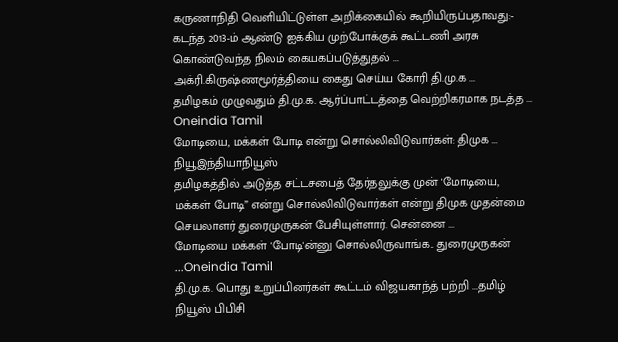கருணாநிதி வெளியிட்டுள்ள அறிக்கையில் கூறியிருப்பதாவது:- கடந்த 2013-ம் ஆண்டு ஐக்கிய முற்போக்குக் கூட்டணி அரசு கொண்டுவந்த நிலம் கையகப்படுத்துதல் ...
அக்ரி.கிருஷ்ணமூர்த்தியை கைது செய்ய கோரி தி.மு.க ...
தமிழகம் முழுவதும் தி.மு.க. ஆர்ப்பாட்டத்தை வெற்றிகரமாக நடத்த ...
Oneindia Tamil
மோடியை, மக்கள் போடி என்று சொல்லிவிடுவார்கள்: திமுக ...
நியூஇந்தியாநியூஸ்
தமிழகத்தில் அடுத்த சட்டசபைத் தேர்தலுக்கு முன் 'மோடியை, மக்கள் போடி” என்று சொல்லிவிடுவார்கள் என்று திமுக முதன்மை செயலாளர் துரைமுருகன் பேசியுள்ளார். சென்னை ...
மோடியை மக்கள் 'போடி'ன்னு சொல்லிருவாங்க.. துரைமுருகன் ...Oneindia Tamil
தி.மு.க. பொது உறுப்பினர்கள் கூட்டம் விஜயகாந்த் பற்றி ...தமிழ் நியூஸ் பிபிசி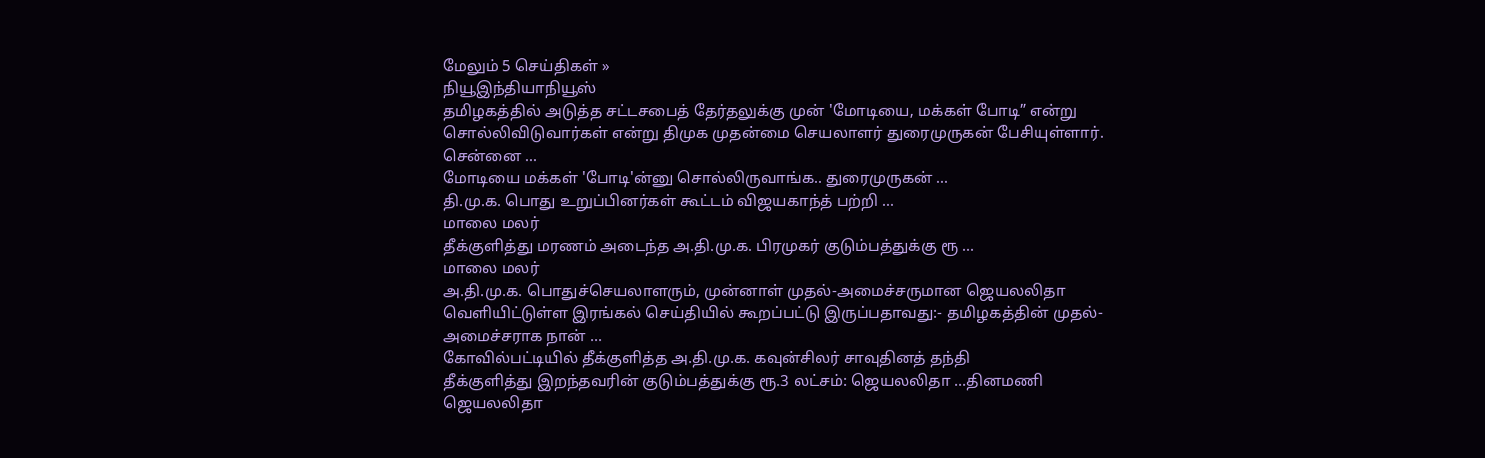மேலும் 5 செய்திகள் »
நியூஇந்தியாநியூஸ்
தமிழகத்தில் அடுத்த சட்டசபைத் தேர்தலுக்கு முன் 'மோடியை, மக்கள் போடி” என்று சொல்லிவிடுவார்கள் என்று திமுக முதன்மை செயலாளர் துரைமுருகன் பேசியுள்ளார். சென்னை ...
மோடியை மக்கள் 'போடி'ன்னு சொல்லிருவாங்க.. துரைமுருகன் ...
தி.மு.க. பொது உறுப்பினர்கள் கூட்டம் விஜயகாந்த் பற்றி ...
மாலை மலர்
தீக்குளித்து மரணம் அடைந்த அ.தி.மு.க. பிரமுகர் குடும்பத்துக்கு ரூ ...
மாலை மலர்
அ.தி.மு.க. பொதுச்செயலாளரும், முன்னாள் முதல்-அமைச்சருமான ஜெயலலிதா வெளியிட்டுள்ள இரங்கல் செய்தியில் கூறப்பட்டு இருப்பதாவது:- தமிழகத்தின் முதல்-அமைச்சராக நான் ...
கோவில்பட்டியில் தீக்குளித்த அ.தி.மு.க. கவுன்சிலர் சாவுதினத் தந்தி
தீக்குளித்து இறந்தவரின் குடும்பத்துக்கு ரூ.3 லட்சம்: ஜெயலலிதா ...தினமணி
ஜெயலலிதா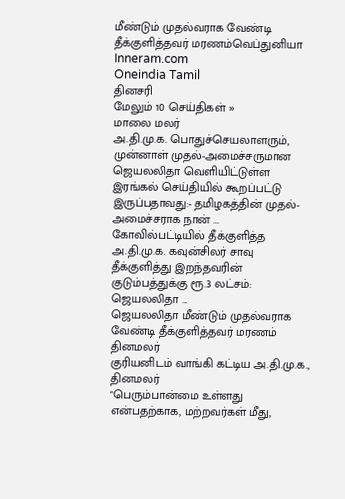மீண்டும் முதல்வராக வேண்டி தீக்குளித்தவர் மரணம்வெப்துனியா
Inneram.com
Oneindia Tamil
தினசரி
மேலும் 10 செய்திகள் »
மாலை மலர்
அ.தி.மு.க. பொதுச்செயலாளரும், முன்னாள் முதல்-அமைச்சருமான ஜெயலலிதா வெளியிட்டுள்ள இரங்கல் செய்தியில் கூறப்பட்டு இருப்பதாவது:- தமிழகத்தின் முதல்-அமைச்சராக நான் ...
கோவில்பட்டியில் தீக்குளித்த அ.தி.மு.க. கவுன்சிலர் சாவு
தீக்குளித்து இறந்தவரின் குடும்பத்துக்கு ரூ.3 லட்சம்: ஜெயலலிதா ...
ஜெயலலிதா மீண்டும் முதல்வராக வேண்டி தீக்குளித்தவர் மரணம்
தினமலர்
குரியனிடம் வாங்கி கட்டிய அ.தி.மு.க.,
தினமலர்
"பெரும்பான்மை உள்ளது என்பதற்காக, மற்றவர்கள் மீது,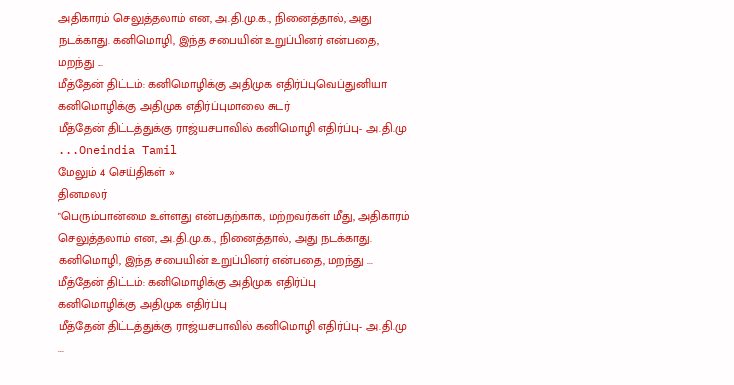அதிகாரம் செலுத்தலாம் என, அ.தி.மு.க., நினைத்தால், அது நடக்காது. கனிமொழி, இந்த சபையின் உறுப்பினர் என்பதை, மறந்து ...
மீத்தேன் திட்டம்: கனிமொழிக்கு அதிமுக எதிர்ப்புவெப்துனியா
கனிமொழிக்கு அதிமுக எதிர்ப்புமாலை சுடர்
மீத்தேன் திட்டத்துக்கு ராஜ்யசபாவில் கனிமொழி எதிர்ப்பு- அ.தி.மு ...Oneindia Tamil
மேலும் 4 செய்திகள் »
தினமலர்
"பெரும்பான்மை உள்ளது என்பதற்காக, மற்றவர்கள் மீது, அதிகாரம் செலுத்தலாம் என, அ.தி.மு.க., நினைத்தால், அது நடக்காது. கனிமொழி, இந்த சபையின் உறுப்பினர் என்பதை, மறந்து ...
மீத்தேன் திட்டம்: கனிமொழிக்கு அதிமுக எதிர்ப்பு
கனிமொழிக்கு அதிமுக எதிர்ப்பு
மீத்தேன் திட்டத்துக்கு ராஜ்யசபாவில் கனிமொழி எதிர்ப்பு- அ.தி.மு ...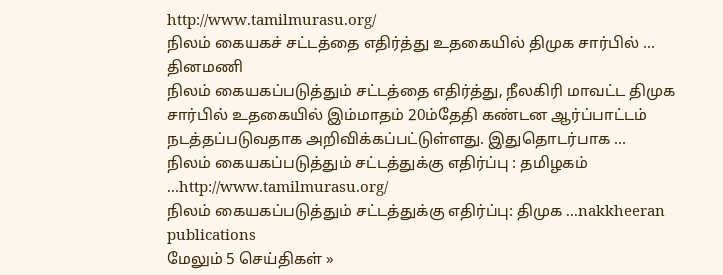http://www.tamilmurasu.org/
நிலம் கையகச் சட்டத்தை எதிர்த்து உதகையில் திமுக சார்பில் ...
தினமணி
நிலம் கையகப்படுத்தும் சட்டத்தை எதிர்த்து, நீலகிரி மாவட்ட திமுக சார்பில் உதகையில் இம்மாதம் 20ம்தேதி கண்டன ஆர்ப்பாட்டம் நடத்தப்படுவதாக அறிவிக்கப்பட்டுள்ளது. இதுதொடர்பாக ...
நிலம் கையகப்படுத்தும் சட்டத்துக்கு எதிர்ப்பு : தமிழகம் ...http://www.tamilmurasu.org/
நிலம் கையகப்படுத்தும் சட்டத்துக்கு எதிர்ப்பு: திமுக ...nakkheeran publications
மேலும் 5 செய்திகள் »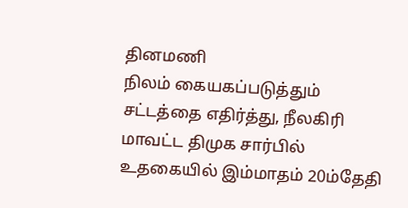தினமணி
நிலம் கையகப்படுத்தும் சட்டத்தை எதிர்த்து, நீலகிரி மாவட்ட திமுக சார்பில் உதகையில் இம்மாதம் 20ம்தேதி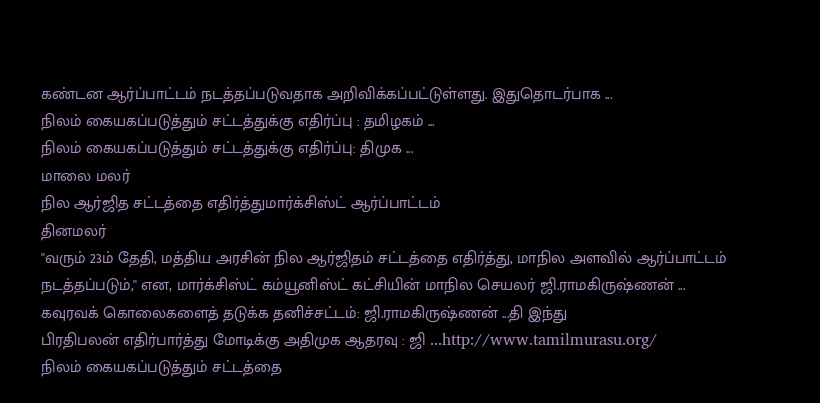கண்டன ஆர்ப்பாட்டம் நடத்தப்படுவதாக அறிவிக்கப்பட்டுள்ளது. இதுதொடர்பாக ...
நிலம் கையகப்படுத்தும் சட்டத்துக்கு எதிர்ப்பு : தமிழகம் ...
நிலம் கையகப்படுத்தும் சட்டத்துக்கு எதிர்ப்பு: திமுக ...
மாலை மலர்
நில ஆர்ஜித சட்டத்தை எதிர்த்துமார்க்சிஸ்ட் ஆர்ப்பாட்டம்
தினமலர்
''வரும் 23ம் தேதி, மத்திய அரசின் நில ஆர்ஜிதம் சட்டத்தை எதிர்த்து, மாநில அளவில் ஆர்ப்பாட்டம் நடத்தப்படும்,'' என, மார்க்சிஸ்ட் கம்யூனிஸ்ட் கட்சியின் மாநில செயலர் ஜி.ராமகிருஷ்ணன் ...
கவுரவக் கொலைகளைத் தடுக்க தனிச்சட்டம்: ஜி.ராமகிருஷ்ணன் ...தி இந்து
பிரதிபலன் எதிர்பார்த்து மோடிக்கு அதிமுக ஆதரவு : ஜி ...http://www.tamilmurasu.org/
நிலம் கையகப்படுத்தும் சட்டத்தை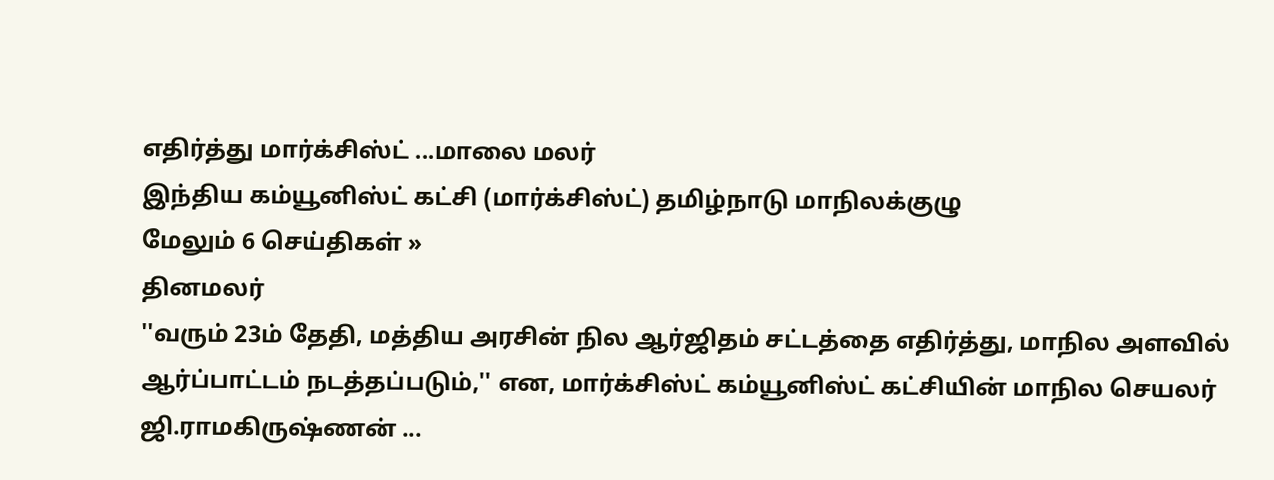எதிர்த்து மார்க்சிஸ்ட் ...மாலை மலர்
இந்திய கம்யூனிஸ்ட் கட்சி (மார்க்சிஸ்ட்) தமிழ்நாடு மாநிலக்குழு
மேலும் 6 செய்திகள் »
தினமலர்
''வரும் 23ம் தேதி, மத்திய அரசின் நில ஆர்ஜிதம் சட்டத்தை எதிர்த்து, மாநில அளவில் ஆர்ப்பாட்டம் நடத்தப்படும்,'' என, மார்க்சிஸ்ட் கம்யூனிஸ்ட் கட்சியின் மாநில செயலர் ஜி.ராமகிருஷ்ணன் ...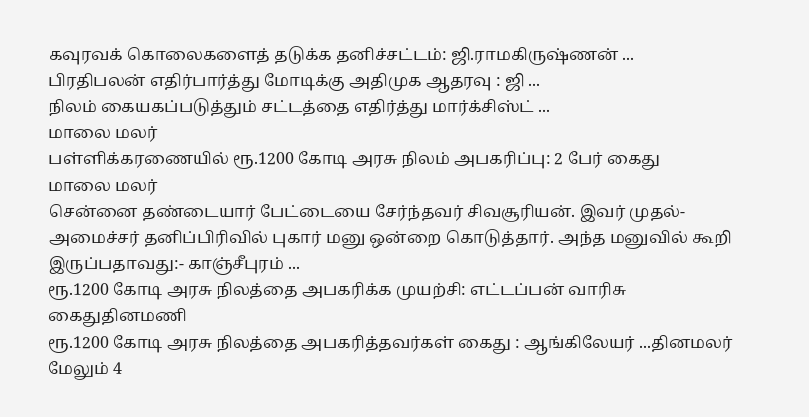கவுரவக் கொலைகளைத் தடுக்க தனிச்சட்டம்: ஜி.ராமகிருஷ்ணன் ...
பிரதிபலன் எதிர்பார்த்து மோடிக்கு அதிமுக ஆதரவு : ஜி ...
நிலம் கையகப்படுத்தும் சட்டத்தை எதிர்த்து மார்க்சிஸ்ட் ...
மாலை மலர்
பள்ளிக்கரணையில் ரூ.1200 கோடி அரசு நிலம் அபகரிப்பு: 2 பேர் கைது
மாலை மலர்
சென்னை தண்டையார் பேட்டையை சேர்ந்தவர் சிவசூரியன். இவர் முதல்-அமைச்சர் தனிப்பிரிவில் புகார் மனு ஒன்றை கொடுத்தார். அந்த மனுவில் கூறி இருப்பதாவது:- காஞ்சீபுரம் ...
ரூ.1200 கோடி அரசு நிலத்தை அபகரிக்க முயற்சி: எட்டப்பன் வாரிசு கைதுதினமணி
ரூ.1200 கோடி அரசு நிலத்தை அபகரித்தவர்கள் கைது : ஆங்கிலேயர் ...தினமலர்
மேலும் 4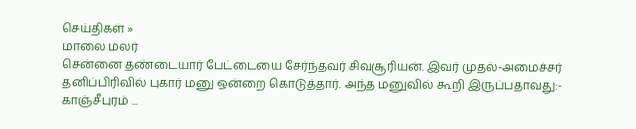செய்திகள் »
மாலை மலர்
சென்னை தண்டையார் பேட்டையை சேர்ந்தவர் சிவசூரியன். இவர் முதல்-அமைச்சர் தனிப்பிரிவில் புகார் மனு ஒன்றை கொடுத்தார். அந்த மனுவில் கூறி இருப்பதாவது:- காஞ்சீபுரம் ...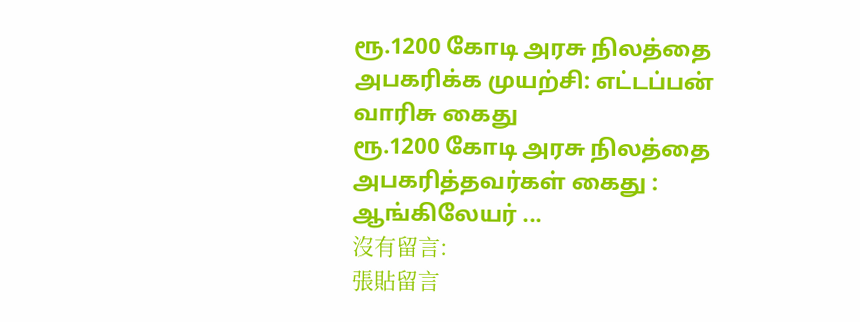ரூ.1200 கோடி அரசு நிலத்தை அபகரிக்க முயற்சி: எட்டப்பன் வாரிசு கைது
ரூ.1200 கோடி அரசு நிலத்தை அபகரித்தவர்கள் கைது : ஆங்கிலேயர் ...
沒有留言:
張貼留言